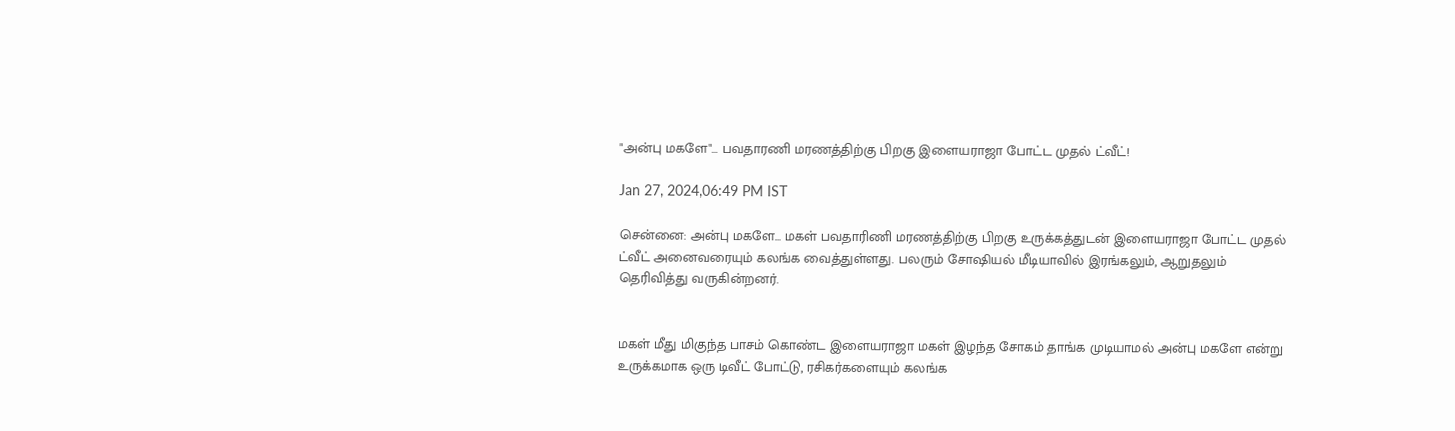"அன்பு மகளே"... பவதாரணி மரணத்திற்கு பிறகு இளையராஜா போட்ட முதல் ட்வீட்!

Jan 27, 2024,06:49 PM IST

சென்னை: அன்பு மகளே... மகள் பவதாரிணி மரணத்திற்கு பிறகு உருக்கத்துடன் இளையராஜா போட்ட முதல் ட்வீட் அனைவரையும் கலங்க வைத்துள்ளது. பலரும் சோஷியல் மீடியாவில் இரங்கலும், ஆறுதலும் தெரிவித்து வருகின்றனர்.


மகள் மீது மிகுந்த பாசம் கொண்ட இளையராஜா மகள் இழந்த சோகம் தாங்க முடியாமல் அன்பு மகளே என்று உருக்கமாக ஒரு டிவீட் போட்டு, ரசிகர்களையும் கலங்க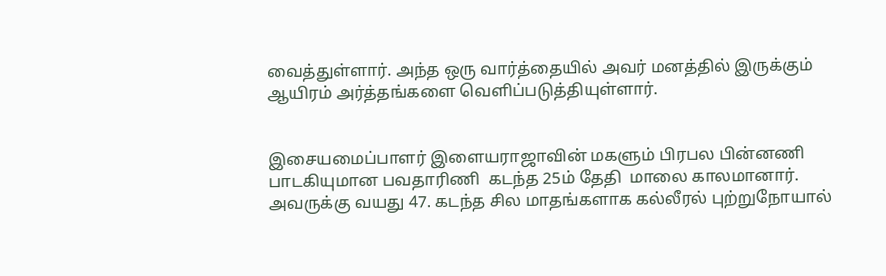வைத்துள்ளார். அந்த ஒரு வார்த்தையில் அவர் மனத்தில் இருக்கும் ஆயிரம் அர்த்தங்களை வெளிப்படுத்தியுள்ளார்.


இசையமைப்பாளர் இளையராஜாவின் மகளும் பிரபல பின்னணி பாடகியுமான பவதாரிணி  கடந்த 25ம் தேதி  மாலை காலமானார். அவருக்கு வயது 47. கடந்த சில மாதங்களாக கல்லீரல் புற்றுநோயால்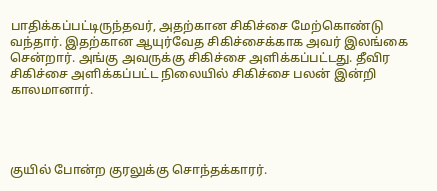பாதிக்கப்பட்டிருந்தவர், அதற்கான சிகிச்சை மேற்கொண்டு வந்தார். இதற்கான ஆயுர்வேத சிகிச்சைக்காக அவர் இலங்கை சென்றார். அங்கு அவருக்கு சிகிச்சை அளிக்கப்பட்டது. தீவிர சிகிச்சை அளிக்கப்பட்ட நிலையில் சிகிச்சை பலன் இன்றி காலமானார்.




குயில் போன்ற குரலுக்கு சொந்தக்காரர்.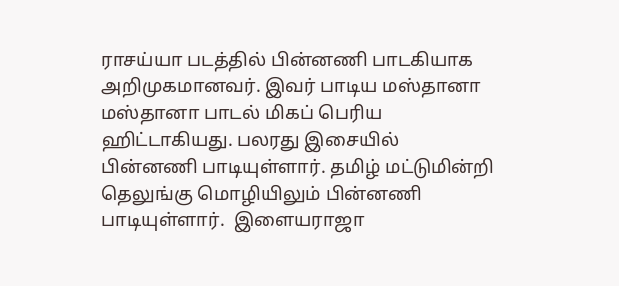ராசய்யா படத்தில் பின்னணி பாடகியாக அறிமுகமானவர். இவர் பாடிய மஸ்தானா மஸ்தானா பாடல் மிகப் பெரிய ஹிட்டாகியது. பலரது இசையில் பின்னணி பாடியுள்ளார். தமிழ் மட்டுமின்றி தெலுங்கு மொழியிலும் பின்னணி பாடியுள்ளார்.  இளையராஜா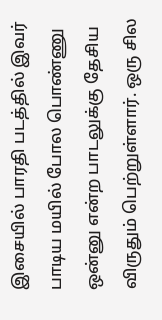இசையில் பாரதி படத்தில் இவர் பாடிய மயில் போல பொண்ணு ஒன்னு என்ற பாடலுக்கு தேசிய விருதும் பெற்றுள்ளார். ஒரு சில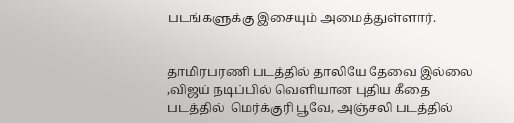படங்களுக்கு இசையும் அமைத்துள்ளார்.


தாமிரபரணி படத்தில் தாலியே தேவை இல்லை ,விஜய் நடிப்பில் வெளியான புதிய கீதை படத்தில்  மெர்க்குரி பூவே, அஞ்சலி படத்தில்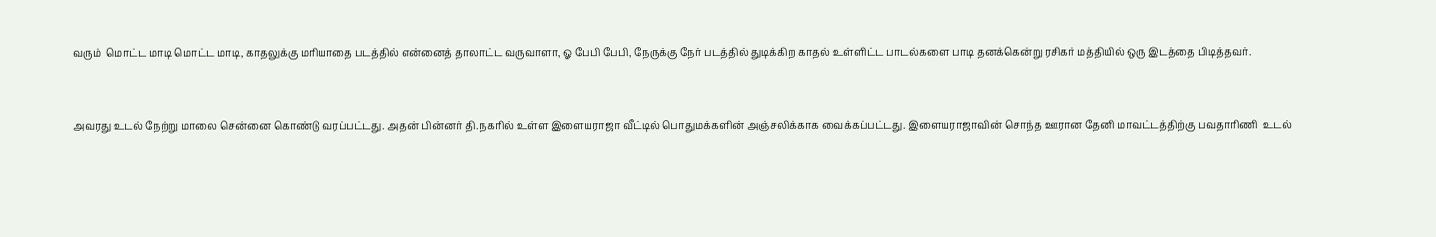வரும்  மொட்ட மாடி மொட்ட மாடி, காதலுக்கு மரியாதை படத்தில் என்னைத் தாலாட்ட வருவாளா, ஓ பேபி பேபி, நேருக்கு நேர் படத்தில் துடிக்கிற காதல் உள்ளிட்ட பாடல்களை பாடி தனக்கென்று ரசிகர் மத்தியில் ஒரு இடத்தை பிடித்தவர்.


அவரது உடல் நேற்று மாலை சென்னை கொண்டு வரப்பட்டது. அதன் பின்னர் தி.நகரில் உள்ள இளையராஜா வீட்டில் பொதுமக்களின் அஞ்சலிக்காக வைக்கப்பட்டது. இளையராஜாவின் சொந்த ஊரான தேனி மாவட்டத்திற்கு பவதாரிணி  உடல்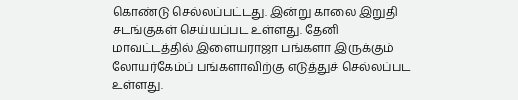கொண்டு செல்லப்பட்டது. இன்று காலை இறுதி சடங்குகள் செய்யப்பட உள்ளது. தேனி மாவட்டத்தில் இளையராஜா பங்களா இருக்கும் லோயர்கேம்ப் பங்களாவிற்கு எடுத்துச் செல்லப்பட உள்ளது.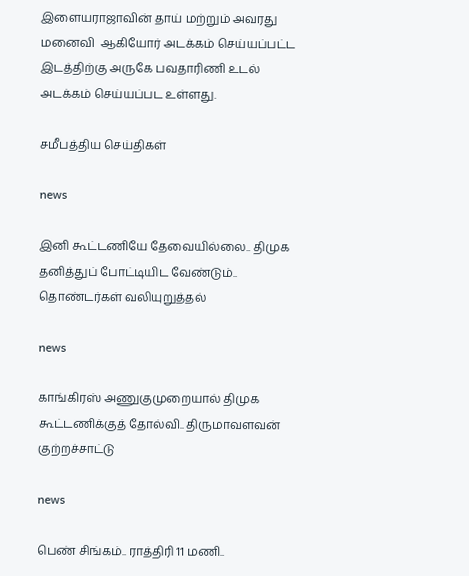இளையராஜாவின் தாய் மற்றும் அவரது மனைவி  ஆகியோர் அடக்கம் செய்யப்பட்ட இடத்திற்கு அருகே பவதாரிணி உடல் அடக்கம் செய்யப்பட உள்ளது.

சமீபத்திய செய்திகள்

news

இனி கூட்டணியே தேவையில்லை.. திமுக தனித்துப் போட்டியிட வேண்டும்.. தொண்டர்கள் வலியுறுத்தல்

news

காங்கிரஸ் அணுகுமுறையால் திமுக கூட்டணிக்குத் தோல்வி.. திருமாவளவன் குற்றச்சாட்டு

news

பெண் சிங்கம்.. ராத்திரி 11 மணி..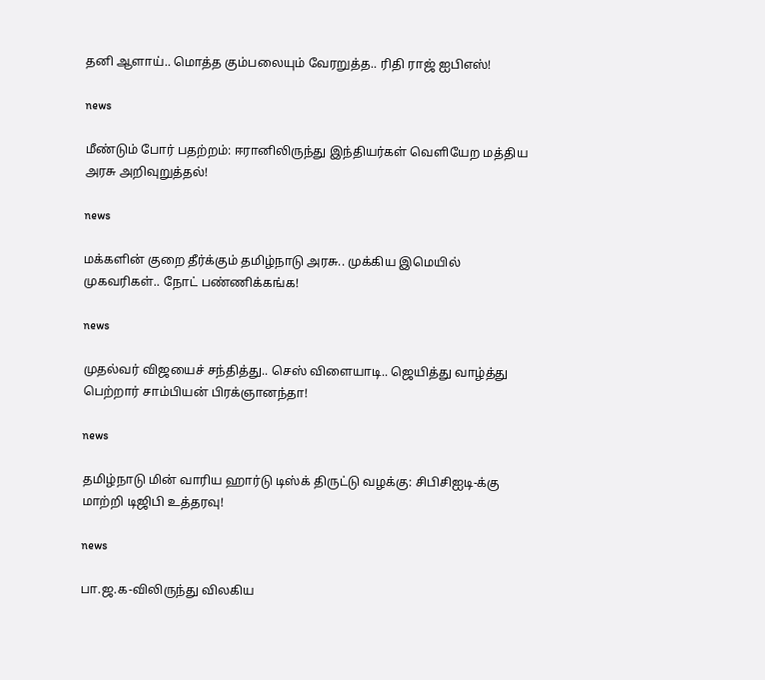தனி ஆளாய்.. மொத்த கும்பலையும் வேரறுத்த.. ரிதி ராஜ் ஐபிஎஸ்!

news

மீண்டும் போர் பதற்றம்: ஈரானிலிருந்து இந்தியர்கள் வெளியேற மத்திய அரசு அறிவுறுத்தல்!

news

மக்களின் குறை தீர்க்கும் தமிழ்நாடு அரசு.. முக்கிய இமெயில் முகவரிகள்.. நோட் பண்ணிக்கங்க!

news

முதல்வர் விஜயைச் சந்தித்து.. செஸ் விளையாடி.. ஜெயித்து வாழ்த்து பெற்றார் சாம்பியன் பிரக்ஞானந்தா!

news

தமிழ்நாடு மின் வாரிய ஹார்டு டிஸ்க் திருட்டு வழக்கு: சிபிசிஐடி-க்கு மாற்றி டிஜிபி உத்தரவு!

news

பா.ஜ.க-விலிருந்து விலகிய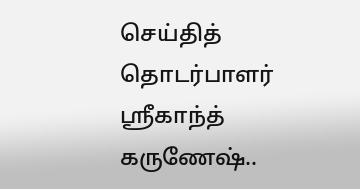செய்தித் தொடர்பாளர் ஸ்ரீகாந்த் கருணேஷ்..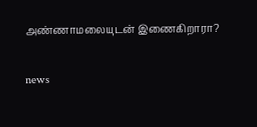அண்ணாமலையுடன் இணைகிறாரா?

news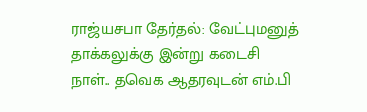ராஜ்யசபா தேர்தல்: வேட்புமனுத் தாக்கலுக்கு இன்று கடைசி நாள்.. தவெக ஆதரவுடன் எம்.பி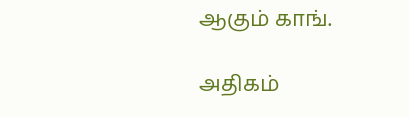ஆகும் காங்.

அதிகம்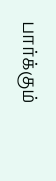பார்க்கும்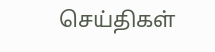செய்திகள்